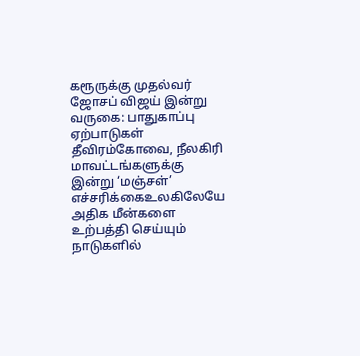கரூருக்கு முதல்வர் ஜோசப் விஜய் இன்று வருகை: பாதுகாப்பு ஏற்பாடுகள் தீவிரம்கோவை, நீலகிரி மாவட்டங்களுக்கு இன்று ‘மஞ்சள்’ எச்சரிக்கைஉலகிலேயே அதிக மீன்களை உற்பத்தி செய்யும் நாடுகளில்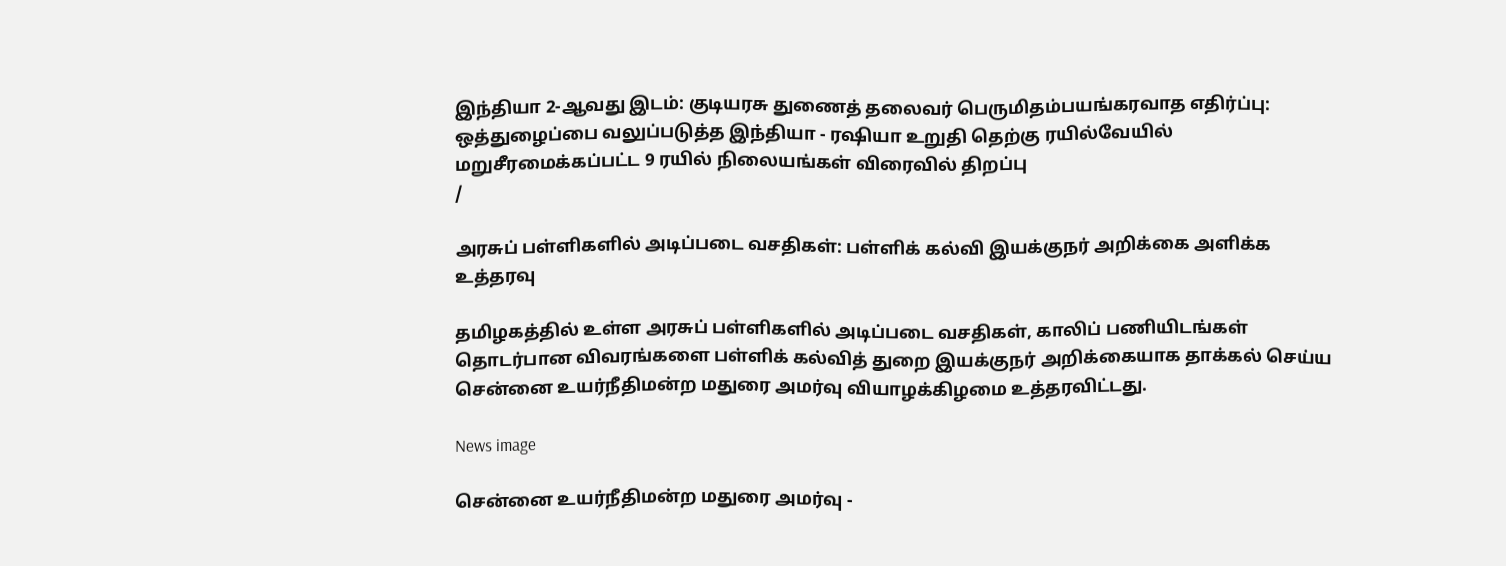இந்தியா 2-ஆவது இடம்: குடியரசு துணைத் தலைவர் பெருமிதம்பயங்கரவாத எதிர்ப்பு: ஒத்துழைப்பை வலுப்படுத்த இந்தியா - ரஷியா உறுதி தெற்கு ரயில்வேயில் மறுசீரமைக்கப்பட்ட 9 ரயில் நிலையங்கள் விரைவில் திறப்பு
/

அரசுப் பள்ளிகளில் அடிப்படை வசதிகள்: பள்ளிக் கல்வி இயக்குநர் அறிக்கை அளிக்க உத்தரவு

தமிழகத்தில் உள்ள அரசுப் பள்ளிகளில் அடிப்படை வசதிகள், காலிப் பணியிடங்கள் தொடர்பான விவரங்களை பள்ளிக் கல்வித் துறை இயக்குநர் அறிக்கையாக தாக்கல் செய்ய சென்னை உயர்நீதிமன்ற மதுரை அமர்வு வியாழக்கிழமை உத்தரவிட்டது.

News image

சென்னை உயர்நீதிமன்ற மதுரை அமர்வு -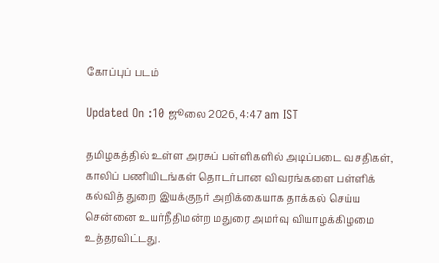கோப்புப் படம்

Updated On :10 ஜூலை 2026, 4:47 am IST

தமிழகத்தில் உள்ள அரசுப் பள்ளிகளில் அடிப்படை வசதிகள், காலிப் பணியிடங்கள் தொடர்பான விவரங்களை பள்ளிக் கல்வித் துறை இயக்குநர் அறிக்கையாக தாக்கல் செய்ய சென்னை உயர்நீதிமன்ற மதுரை அமர்வு வியாழக்கிழமை உத்தரவிட்டது.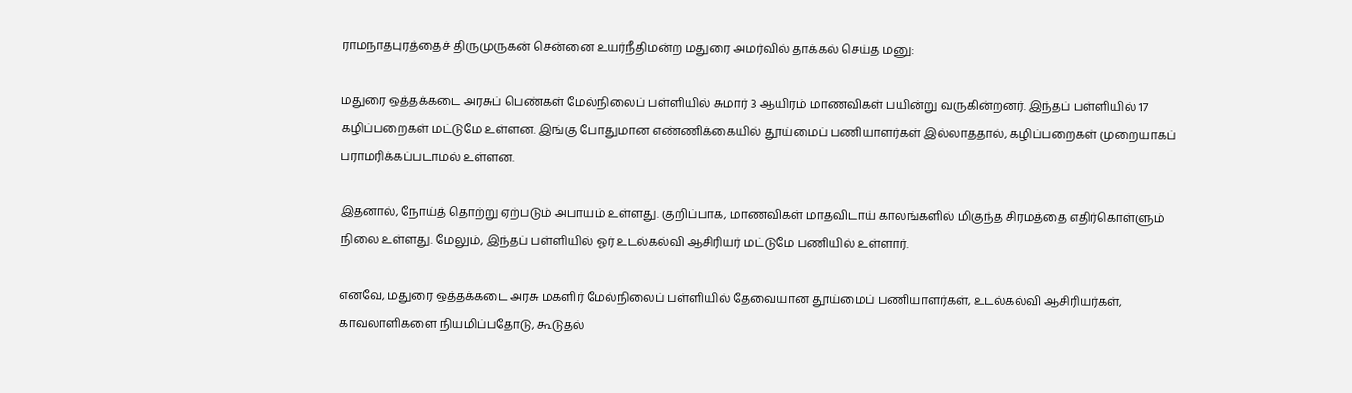ராமநாதபுரத்தைச் திருமுருகன் சென்னை உயர்நீதிமன்ற மதுரை அமர்வில் தாக்கல் செய்த மனு:

மதுரை ஒத்தக்கடை அரசுப் பெண்கள் மேல்நிலைப் பள்ளியில் சுமார் 3 ஆயிரம் மாணவிகள் பயின்று வருகின்றனர். இந்தப் பள்ளியில் 17 கழிப்பறைகள் மட்டுமே உள்ளன. இங்கு போதுமான எண்ணிக்கையில் தூய்மைப் பணியாளர்கள் இல்லாததால், கழிப்பறைகள் முறையாகப் பராமரிக்கப்படாமல் உள்ளன.

இதனால், நோய்த் தொற்று ஏற்படும் அபாயம் உள்ளது. குறிப்பாக, மாணவிகள் மாதவிடாய் காலங்களில் மிகுந்த சிரமத்தை எதிர்கொள்ளும் நிலை உள்ளது. மேலும், இந்தப் பள்ளியில் ஓர் உடல்கல்வி ஆசிரியர் மட்டுமே பணியில் உள்ளார்.

எனவே, மதுரை ஒத்தக்கடை அரசு மகளிர் மேல்நிலைப் பள்ளியில் தேவையான தூய்மைப் பணியாளர்கள், உடல்கல்வி ஆசிரியர்கள், காவலாளிகளை நியமிப்பதோடு, கூடுதல்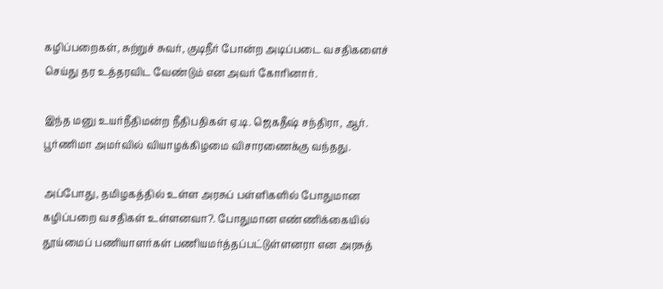கழிப்பறைகள், சுற்றுச் சுவர், குடிநீர் போன்ற அடிப்படை வசதிகளைச் செய்து தர உத்தரவிட வேண்டும் என அவர் கோரினார்.

இந்த மனு உயர்நீதிமன்ற நீதிபதிகள் ஏ.டி. ஜெகதீஷ் சந்திரா, ஆர். பூர்ணிமா அமர்வில் வியாழக்கிழமை விசாரணைக்கு வந்தது.

அப்போது, தமிழகத்தில் உள்ள அரசுப் பள்ளிகளில் போதுமான கழிப்பறை வசதிகள் உள்ளனவா?. போதுமான எண்ணிக்கையில் தூய்மைப் பணியாளர்கள் பணியமர்த்தப்பட்டுள்ளனரா என அரசுத்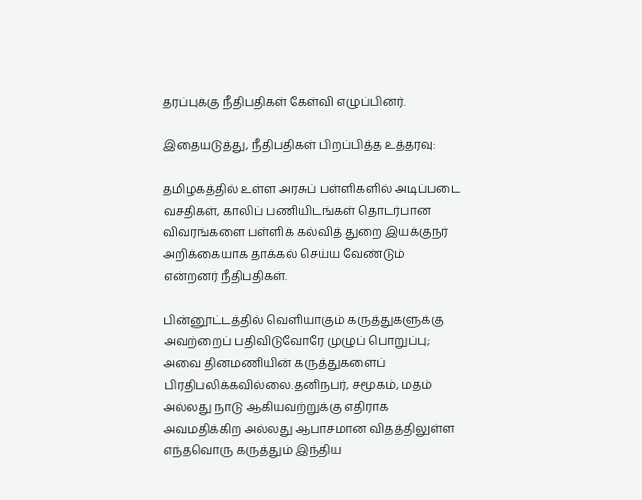தரப்புக்கு நீதிபதிகள் கேள்வி எழுப்பினர்.

இதையடுத்து, நீதிபதிகள் பிறப்பித்த உத்தரவு:

தமிழகத்தில் உள்ள அரசுப் பள்ளிகளில் அடிப்படை வசதிகள், காலிப் பணியிடங்கள் தொடர்பான விவரங்களை பள்ளிக் கல்வித் துறை இயக்குநர் அறிக்கையாக தாக்கல் செய்ய வேண்டும் என்றனர் நீதிபதிகள்.

பின்னூட்டத்தில் வெளியாகும் கருத்துகளுக்கு அவற்றைப் பதிவிடுவோரே முழுப் பொறுப்பு; அவை தினமணியின் கருத்துகளைப் பிரதிபலிக்கவில்லை.தனிநபர், சமூகம், மதம் அல்லது நாடு ஆகியவற்றுக்கு எதிராக அவமதிக்கிற அல்லது ஆபாசமான விதத்திலுள்ள எந்தவொரு கருத்தும் இந்திய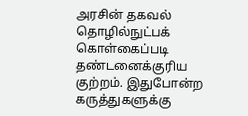அரசின் தகவல் தொழில்நுட்பக் கொள்கைப்படி தண்டனைக்குரிய குற்றம். இதுபோன்ற கருத்துகளுக்கு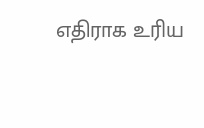எதிராக உரிய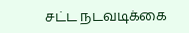சட்ட நடவடிக்கை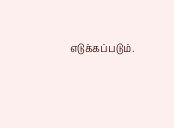எடுக்கப்படும்.